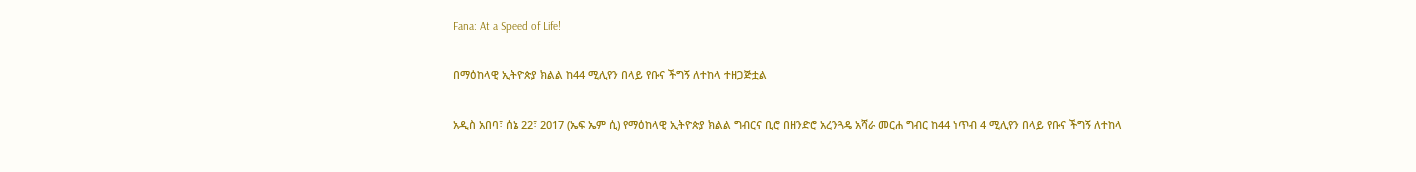Fana: At a Speed of Life!

በማዕከላዊ ኢትዮጵያ ክልል ከ44 ሚሊየን በላይ የቡና ችግኝ ለተከላ ተዘጋጅቷል

አዲስ አበባ፣ ሰኔ 22፣ 2017 (ኤፍ ኤም ሲ) የማዕከላዊ ኢትዮጵያ ክልል ግብርና ቢሮ በዘንድሮ አረንጓዴ አሻራ መርሐ ግብር ከ44 ነጥብ 4 ሚሊየን በላይ የቡና ችግኝ ለተከላ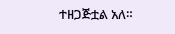ተዘጋጅቷል አለ።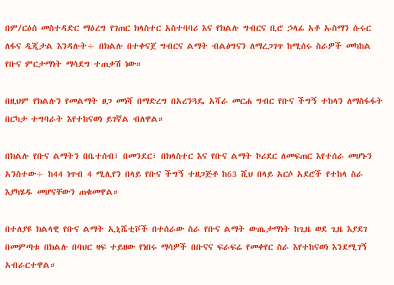በም/ርዕሰ መስተዳድር ማዕረግ የገጠር ክላስተር አስተባባሪ እና የክልሉ ግብርና ቢሮ ኃላፊ አቶ ኡስማን ሱሩር ለፋና ዲጂታል እንዳሉት÷ በክልሉ በተቀናጀ ግብርና ልማት ብልፅግናን ለማረጋገጥ ከሚሰሩ ስራዎች መካከል የቡና ምርታማነት ማሳደግ ተጠቃሽ ነው።

በዚህም የክልሉን የመልማት ፀጋ መነሻ በማድረግ በአረንጓዴ አሻራ መርሐ ግብር የቡና ችግኝ ተከላን ለማስፋፋት በርካታ ተግባራት እየተከናወነ ይገኛል ብለዋል።

በክልሉ የቡና ልማትን በቤተሰብ፣ በመንደር፣ በክላስተር እና የቡና ልማት ኮሪደር ለመፍጠር እየተሰራ መሆኑን አንስተው÷ ከ44 ነጥብ 4 ሚሊየን በላይ የቡና ችግኝ ተዘጋጅቶ ከ63 ሺህ በላይ አርሶ አደሮች የተከላ ስራ እያካሄዱ መሆናቸውን ጠቁመዋል።

በተለያዩ ክልላዊ የቡና ልማት ኢኒሼቲቮች በተሰራው ስራ የቡና ልማት ውጤታማነት ከጊዜ ወደ ጊዜ እያደገ በመምጣቱ በክልሉ በባህር ዛፍ ተይዘው የነበሩ ማሳዎች በቡናና ፍራፍሬ የመቀየር ስራ እየተከናወነ እንደሚገኝ አብራርተዋል።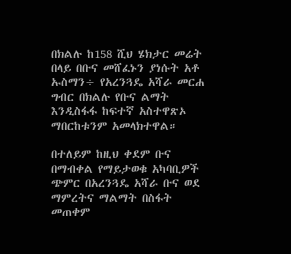በክልሉ ከ158 ሺህ ሄክታር መሬት በላይ በቡና መሸፈኑን ያነሱት አቶ ኡስማን÷ የአረንጓዴ አሻራ መርሐ ግብር በክልሉ የቡና ልማት እንዲስፋፋ ከፍተኛ አስተዋጽኦ ማበርከቱንም አመላክተዋል።

በተለይም ከዚህ ቀደም ቡና በማብቀል የማይታወቁ አካባቢዎች ጭምር በአረንጓዴ አሻራ ቡና ወደ ማምረትና ማልማት በስፋት መጠቀም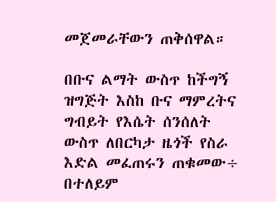መጀመራቸውን ጠቅሰዋል።

በቡና ልማት ውስጥ ከችግኝ ዝግጅት እስከ ቡና ማምረትና ግብይት የእሴት ሰንሰለት ውስጥ ለበርካታ ዜጎች የስራ እድል መፈጠሩን ጠቁመው÷ በተለይም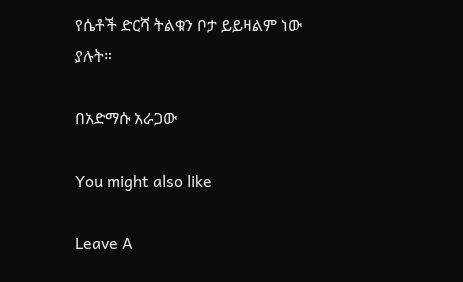የሴቶች ድርሻ ትልቁን ቦታ ይይዛልም ነው ያሉት።

በአድማሱ አራጋው

You might also like

Leave A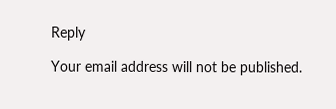Reply

Your email address will not be published.